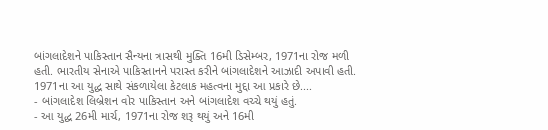બાંગલાદેશને પાકિસ્તાન સૈન્યના ત્રાસથી મુક્તિ 16મી ડિસેમ્બર, 1971ના રોજ મળી હતી. ભારતીય સેનાએ પાકિસ્તાનને પરાસ્ત કરીને બાંગલાદેશને આઝાદી અપાવી હતી.
1971ના આ યુદ્ધ સાથે સંકળાયેલા કેટલાક મહત્વના મુદ્દા આ પ્રકારે છે....
- બાંગલાદેશ લિબ્રેશન વોર પાકિસ્તાન અને બાંગલાદેશ વચ્ચે થયું હતું.
- આ યુદ્ધ 26મી માર્ચ, 1971ના રોજ શરૂ થયું અને 16મી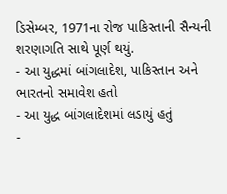ડિસેમ્બર, 1971ના રોજ પાકિસ્તાની સૈન્યની શરણાગતિ સાથે પૂર્ણ થયું.
- આ યુદ્ધમાં બાંગલાદેશ, પાકિસ્તાન અને ભારતનો સમાવેશ હતો
- આ યુદ્ધ બાંગલાદેશમાં લડાયું હતું
-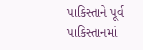પાકિસ્તાને પૂર્વ પાકિસ્તાનમાં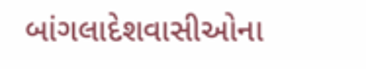બાંગલાદેશવાસીઓના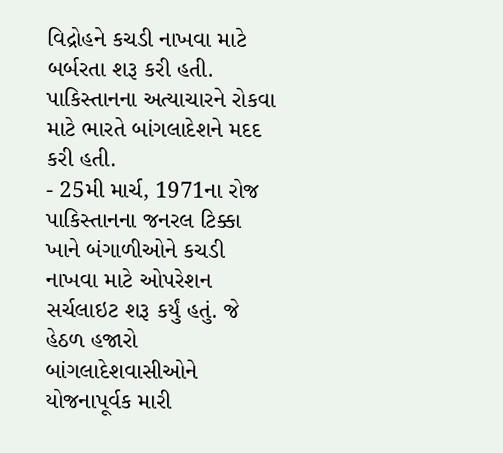વિદ્રોહને કચડી નાખવા માટે બર્બરતા શરૂ કરી હતી. પાકિસ્તાનના અત્યાચારને રોકવા માટે ભારતે બાંગલાદેશને મદદ કરી હતી.
- 25મી માર્ચ, 1971ના રોજ પાકિસ્તાનના જનરલ ટિક્કા ખાને બંગાળીઓને કચડી નાખવા માટે ઓપરેશન સર્ચલાઇટ શરૂ કર્યું હતું. જે હેઠળ હજારો બાંગલાદેશવાસીઓને યોજનાપૂર્વક મારી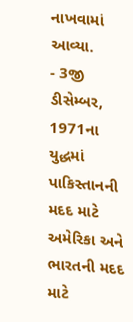નાખવામાં આવ્યા.
- 3જી ડીસેમ્બર, 1971ના યુદ્ધમાં પાકિસ્તાનની મદદ માટે અમેરિકા અને ભારતની મદદ માટે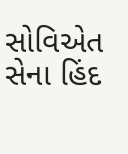સોવિએત સેના હિંદ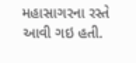મહાસાગરના રસ્તે આવી ગઇ હતી.